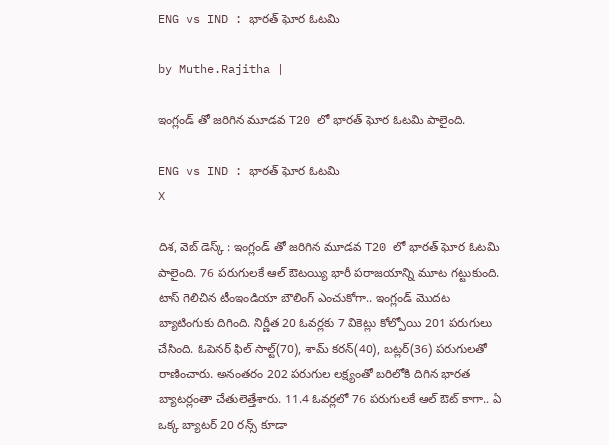ENG vs IND : భారత్ ఘోర ఓటమి

by Muthe.Rajitha |

ఇంగ్లండ్ తో జరిగిన మూడవ T20 లో భారత్ ఘోర ఓటమి పాలైంది.

ENG vs IND : భారత్ ఘోర ఓటమి
X

దిశ, వెబ్ డెస్క్ : ఇంగ్లండ్ తో జరిగిన మూడవ T20 లో భారత్ ఘోర ఓటమి పాలైంది. 76 పరుగులకే ఆల్ ఔటయ్యి భారీ పరాజయాన్ని మూట గట్టుకుంది. టాస్ గెలిచిన టీంఇండియా బౌలింగ్ ఎంచుకోగా.. ఇంగ్లండ్ మొదట బ్యాటింగుకు దిగింది. నిర్ణీత 20 ఓవర్లకు 7 వికెట్లు కోల్పోయి 201 పరుగులు చేసింది. ఓపెనర్ ఫిల్ సాల్ట్(70), శామ్ కరన్(40), బట్లర్(36) పరుగులతో రాణించారు. అనంతరం 202 పరుగుల లక్ష్యంతో బరిలోకి దిగిన భారత బ్యాటర్లంతా చేతులెత్తేశారు. 11.4 ఓవర్లలో 76 పరుగులకే ఆల్ ఔట్ కాగా.. ఏ ఒక్క బ్యాటర్ 20 రన్స్ కూడా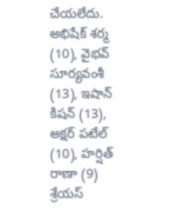చేయలేదు. అభిషేక్‌ శర్మ (10), వైభవ్‌ సూర్యవంశీ (13), ఇషాన్‌ కిషన్‌ (13), అక్షర్‌ పటేల్‌ (10), హర్షిత్‌ రాణా (9) శ్రేయస్‌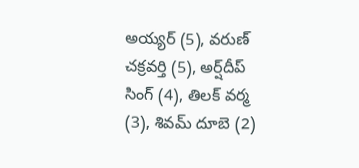అయ్యర్‌ (5), వరుణ్‌ చక్రవర్తి (5), అర్ష్‌దీప్‌ సింగ్‌ (4), తిలక్‌ వర్మ (3), శివమ్‌ దూబె (2)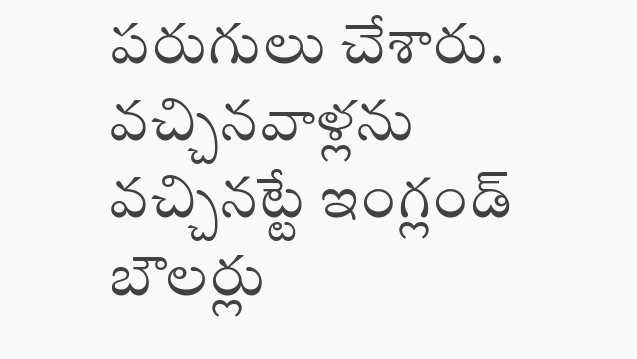పరుగులు చేశారు. వచ్చినవాళ్లను వచ్చినట్టే ఇంగ్లండ్ బౌలర్లు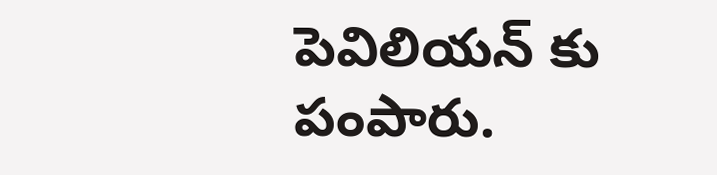పెవిలియన్ కు పంపారు.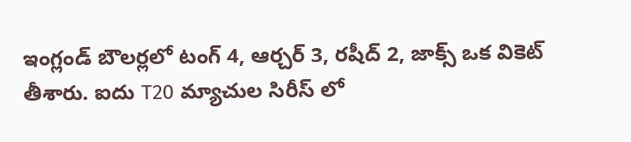ఇంగ్లండ్ బౌలర్లలో టంగ్ 4, ఆర్చర్ 3, రషీద్ 2, జాక్స్ ఒక వికెట్ తీశారు. ఐదు T20 మ్యాచుల సిరీస్ లో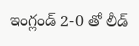ఇంగ్లండ్ 2-0 తో లీడ్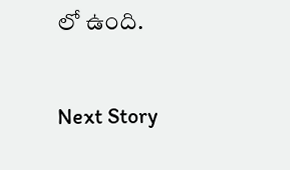లో ఉంది.

Next Story